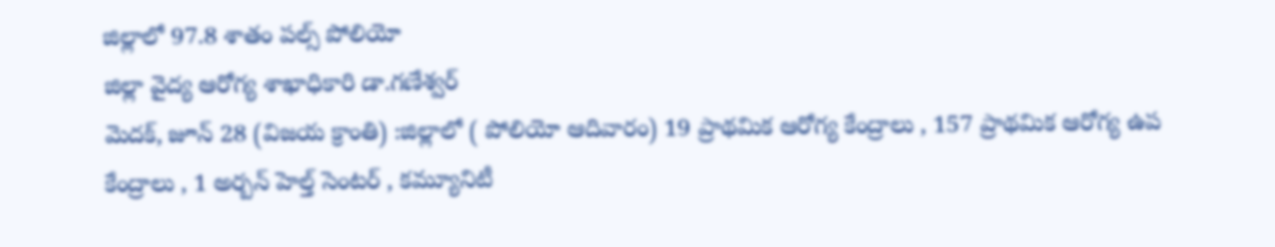జిల్లాలో 97.8 శాతం పల్స్ పోలియో
జిల్లా వైద్య ఆరోగ్య శాఖాధికారి డా.గణేశ్వర్
మెదక్, జూన్ 28 (విజయ క్రాంతి) :జిల్లాలో ( పోలియో ఆదివారం) 19 ప్రాథమిక ఆరోగ్య కేంద్రాలు , 157 ప్రాథమిక ఆరోగ్య ఉప కేంద్రాలు , 1 అర్బన్ హెల్త్ సెంటర్ , కమ్యూనిటీ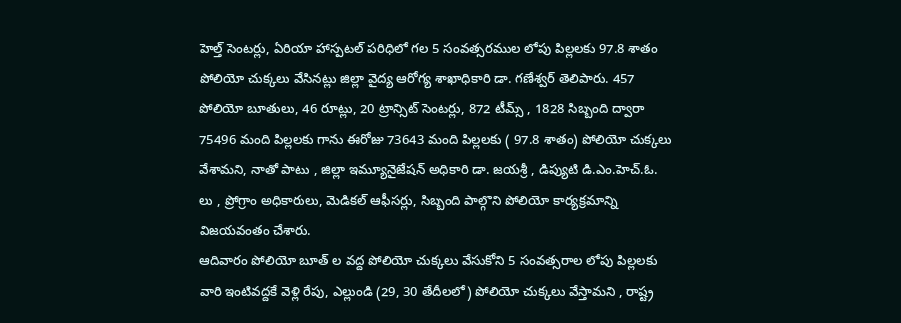హెల్త్ సెంటర్లు, ఏరియా హాస్పటల్ పరిధిలో గల 5 సంవత్సరముల లోపు పిల్లలకు 97.8 శాతం పోలియో చుక్కలు వేసినట్లు జిల్లా వైద్య ఆరోగ్య శాఖాధికారి డా. గణేశ్వర్ తెలిపారు. 457 పోలియో బూతులు, 46 రూట్లు, 20 ట్రాన్సిట్ సెంటర్లు, 872 టీమ్స్ , 1828 సిబ్బంది ద్వారా 75496 మంది పిల్లలకు గాను ఈరోజు 73643 మంది పిల్లలకు ( 97.8 శాతం) పోలియో చుక్కలు వేశామని, నాతో పాటు , జిల్లా ఇమ్యూనైజేషన్ అధికారి డా. జయశ్రీ , డిప్యుటి డి.ఎం.హెచ్.ఓ. లు , ప్రోగ్రాం అధికారులు, మెడికల్ ఆఫీసర్లు, సిబ్బంది పాల్గొని పోలియో కార్యక్రమాన్ని విజయవంతం చేశారు.
ఆదివారం పోలియో బూత్ ల వద్ద పోలియో చుక్కలు వేసుకోని 5 సంవత్సరాల లోపు పిల్లలకు వారి ఇంటివద్దకే వెళ్లి రేపు, ఎల్లుండి (29, 30 తేదీలలో) పోలియో చుక్కలు వేస్తామని , రాష్ట్ర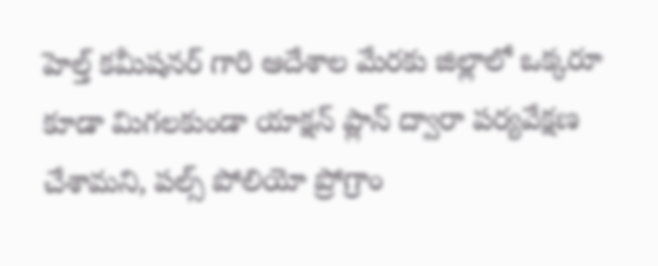హెల్త్ కమీషనర్ గారి ఆదేశాల మేరకు జిల్లాలో ఒక్కరూ కూడా మిగలకుండా యాక్షన్ ప్లాన్ ద్వారా పర్యవేక్షణ చేశామని, పల్స్ పోలియో ప్రోగ్రాం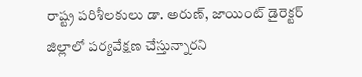రాష్ట్ర పరిశీలకులు డా. అరుణ్, జాయింట్ డైరెక్టర్ జిల్లాలో పర్యవేక్షణ చేస్తున్నారని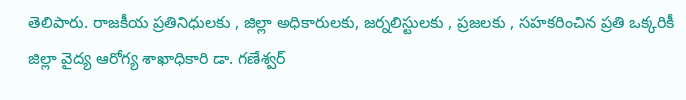తెలిపారు. రాజకీయ ప్రతినిధులకు , జిల్లా అధికారులకు, జర్నలిస్టులకు , ప్రజలకు , సహకరించిన ప్రతి ఒక్కరికీ జిల్లా వైద్య ఆరోగ్య శాఖాధికారి డా. గణేశ్వర్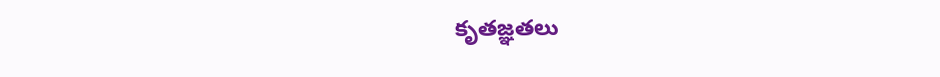కృతజ్ఞతలు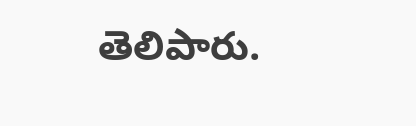తెలిపారు.